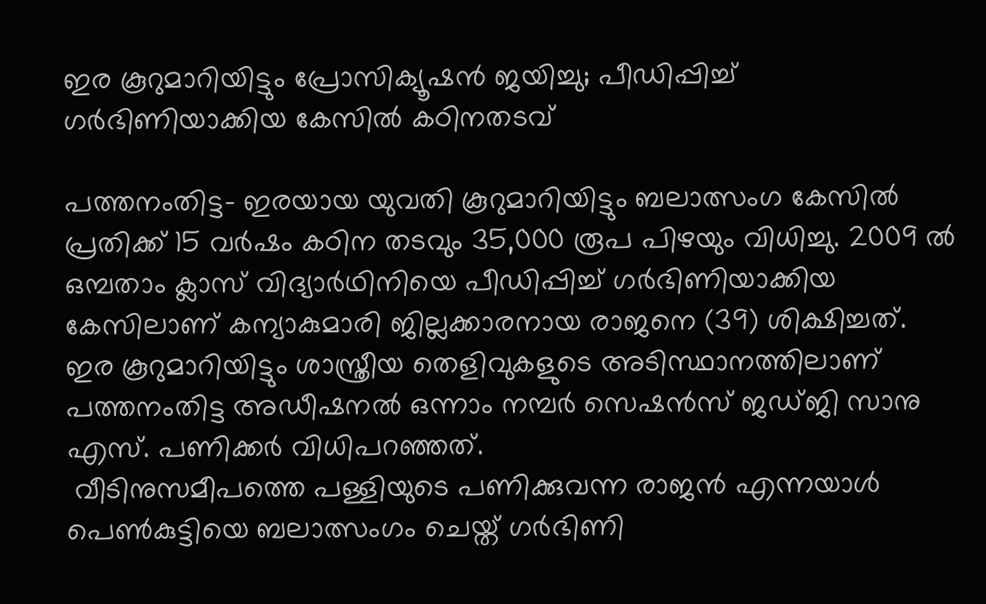ഇര കൂറുമാറിയിട്ടും പ്രോസിക്യൂഷന്‍ ജയിച്ചു; പീഡിപ്പിച്ച് ഗര്‍ഭിണിയാക്കിയ കേസില്‍ കഠിനതടവ്

പത്തനംതിട്ട- ഇരയായ യുവതി കൂറുമാറിയിട്ടും ബലാത്സംഗ കേസില്‍ പ്രതിക്ക് 15 വര്‍ഷം കഠിന തടവും 35,000 രൂപ പിഴയും വിധിച്ചു. 2009 ല്‍
ഒമ്പതാം ക്ലാസ് വിദ്യാര്‍ഥിനിയെ പീഡിപ്പിച്ച് ഗര്‍ഭിണിയാക്കിയ കേസിലാണ് കന്യാകുമാരി ജില്ലക്കാരനായ രാജനെ (39) ശിക്ഷിച്ചത്. ഇര കൂറുമാറിയിട്ടും ശാസ്ത്രീയ തെളിവുകളുടെ അടിസ്ഥാനത്തിലാണ്
പത്തനംതിട്ട അഡീഷനല്‍ ഒന്നാം നമ്പര്‍ സെഷന്‍സ് ജഡ്ജി സാനു എസ്. പണിക്കര്‍ വിധിപറഞ്ഞത്.
 വീടിനുസമീപത്തെ പള്ളിയുടെ പണിക്കുവന്ന രാജന്‍ എന്നയാള്‍ പെണ്‍കുട്ടിയെ ബലാത്സംഗം ചെയ്ത് ഗര്‍ഭിണി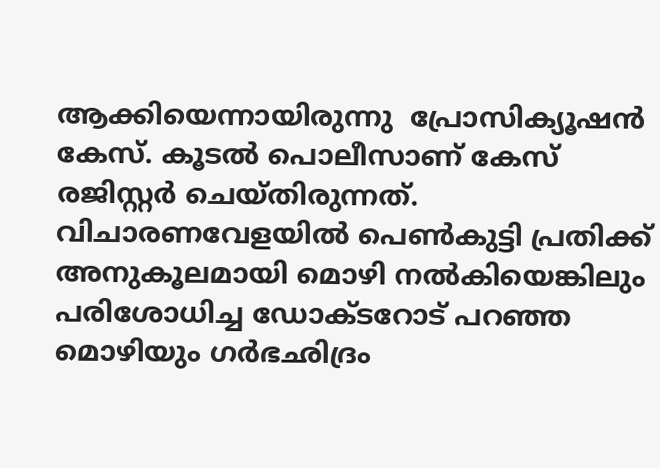ആക്കിയെന്നായിരുന്നു  പ്രോസിക്യൂഷന്‍ കേസ്. കൂടല്‍ പൊലീസാണ് കേസ് രജിസ്റ്റര്‍ ചെയ്തിരുന്നത്.
വിചാരണവേളയില്‍ പെണ്‍കുട്ടി പ്രതിക്ക് അനുകൂലമായി മൊഴി നല്‍കിയെങ്കിലും പരിശോധിച്ച ഡോക്ടറോട് പറഞ്ഞ മൊഴിയും ഗര്‍ഭഛിദ്രം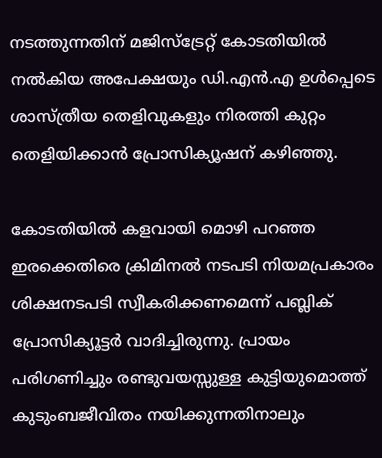നടത്തുന്നതിന് മജിസ്‌ട്രേറ്റ് കോടതിയില്‍ നല്‍കിയ അപേക്ഷയും ഡി.എന്‍.എ ഉള്‍പ്പെടെ ശാസ്ത്രീയ തെളിവുകളും നിരത്തി കുറ്റം തെളിയിക്കാന്‍ പ്രോസിക്യൂഷന് കഴിഞ്ഞു.

കോടതിയില്‍ കളവായി മൊഴി പറഞ്ഞ ഇരക്കെതിരെ ക്രിമിനല്‍ നടപടി നിയമപ്രകാരം ശിക്ഷനടപടി സ്വീകരിക്കണമെന്ന് പബ്ലിക് പ്രോസിക്യൂട്ടര്‍ വാദിച്ചിരുന്നു. പ്രായം പരിഗണിച്ചും രണ്ടുവയസ്സുള്ള കുട്ടിയുമൊത്ത് കുടുംബജീവിതം നയിക്കുന്നതിനാലും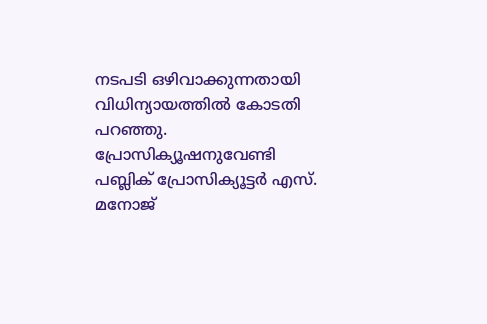നടപടി ഒഴിവാക്കുന്നതായി വിധിന്യായത്തില്‍ കോടതി പറഞ്ഞു. പ്രോസിക്യൂഷനുവേണ്ടി പബ്ലിക് പ്രോസിക്യൂട്ടര്‍ എസ്.  മനോജ്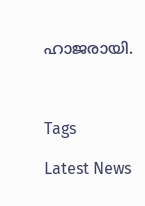ഹാജരായി.



Tags

Latest News